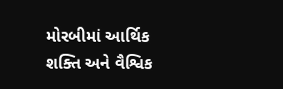મોરબીમાં આર્થિક શક્તિ અને વૈશ્વિક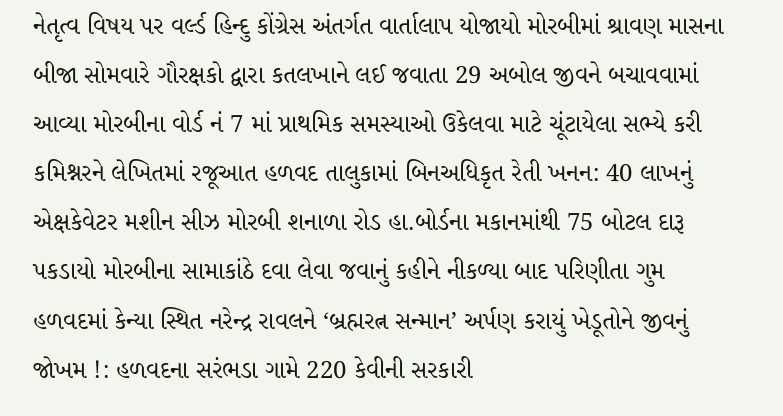નેતૃત્વ વિષય પર વર્લ્ડ હિન્દુ કોંગ્રેસ અંતર્ગત વાર્તાલાપ યોજાયો મોરબીમાં શ્રાવણ માસના બીજા સોમવારે ગૌરક્ષકો દ્વારા કતલખાને લઈ જવાતા 29 અબોલ જીવને બચાવવામાં આવ્યા મોરબીના વોર્ડ નં 7 માં પ્રાથમિક સમસ્યાઓ ઉકેલવા માટે ચૂંટાયેલા સભ્યે કરી કમિશ્નરને લેખિતમાં રજૂઆત હળવદ તાલુકામાં બિનઅધિકૃત રેતી ખનન: 40 લાખનું એક્ષકેવેટર મશીન સીઝ મોરબી શનાળા રોડ હા.બોર્ડના મકાનમાંથી 75 બોટલ દારૂ પકડાયો મોરબીના સામાકાંઠે દવા લેવા જવાનું કહીને નીકળ્યા બાદ પરિણીતા ગુમ હળવદમાં કેન્યા સ્થિત નરેન્દ્ર રાવલને ‘બ્રહ્મરત્ન સન્માન’ અર્પણ કરાયું ખેડૂતોને જીવનું જોખમ !: હળવદના સરંભડા ગામે 220 કેવીની સરકારી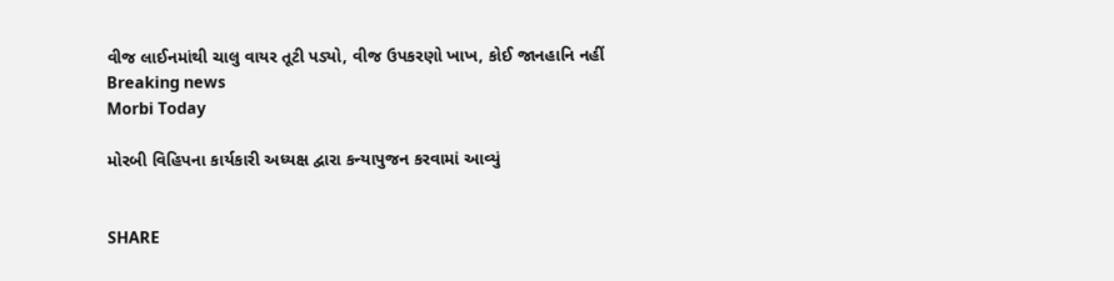વીજ લાઈનમાંથી ચાલુ વાયર તૂટી પડ્યો, વીજ ઉપકરણો ખાખ, કોઈ જાનહાનિ નહીં
Breaking news
Morbi Today

મોરબી વિહિપના કાર્યકારી અધ્યક્ષ દ્વારા કન્યાપુજન કરવામાં આવ્યું


SHARE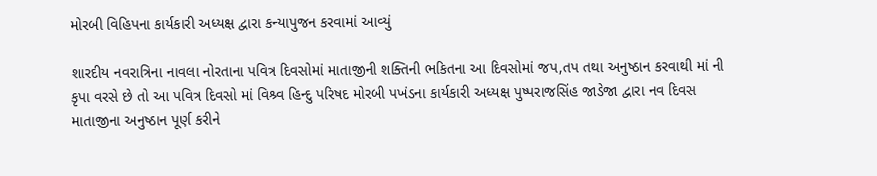મોરબી વિહિપના કાર્યકારી અધ્યક્ષ દ્વારા કન્યાપુજન કરવામાં આવ્યું

શારદીય નવરાત્રિના નાવલા નોરતાના પવિત્ર દિવસોમાં માતાજીની શક્તિની ભકિતના આ દિવસોમાં જપ,તપ તથા અનુષ્ઠાન કરવાથી માં ની કૃપા વરસે છે તો આ પવિત્ર દિવસો માં વિશ્ર્વ હિન્દુ પરિષદ મોરબી પખંડના કાર્યકારી અધ્યક્ષ પુષ્પરાજસિંહ જાડેજા દ્વારા નવ દિવસ માતાજીના અનુષ્ઠાન પૂર્ણ કરીને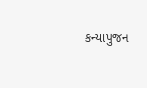કન્યાપુજન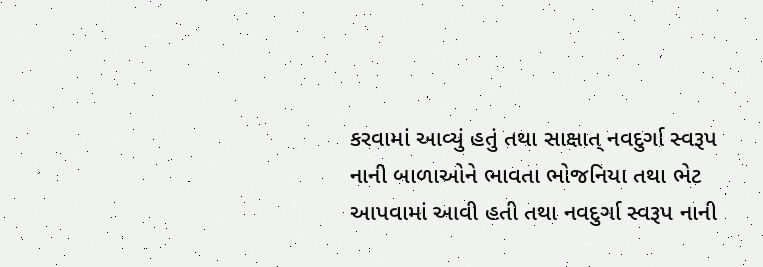કરવામાં આવ્યું હતું તથા સાક્ષાત્ નવદુર્ગા સ્વરૂપ નાની બાળાઓને ભાવતા ભોજનિયા તથા ભેટ આપવામાં આવી હતી તથા નવદુર્ગા સ્વરૂપ નાની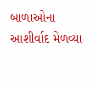બાળાઓના આશીર્વાદ મેળવ્યા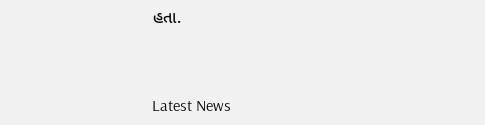હતા.




Latest News